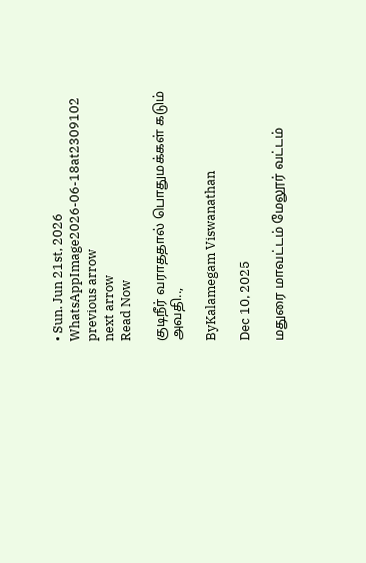• Sun. Jun 21st, 2026
WhatsAppImage2026-06-18at2309102
previous arrow
next arrow
Read Now

குடிநீர் வராததால் பொதுமக்கள் கடும் அவதி..,

ByKalamegam Viswanathan

Dec 10, 2025

மதுரை மாவட்டம் மேலூர் வட்டம்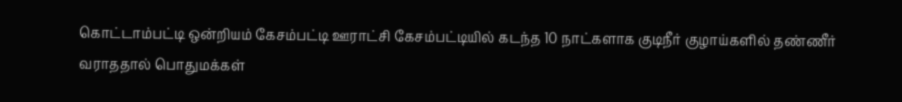கொட்டாம்பட்டி ஒன்றியம் கேசம்பட்டி ஊராட்சி கேசம்பட்டியில் கடந்த 10 நாட்களாக குடிநீர் குழாய்களில் தண்ணீர் வராததால் பொதுமக்கள்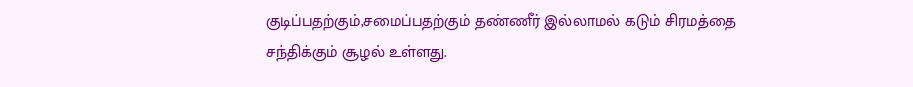குடிப்பதற்கும்,சமைப்பதற்கும் தண்ணீர் இல்லாமல் கடும் சிரமத்தை சந்திக்கும் சூழல் உள்ளது.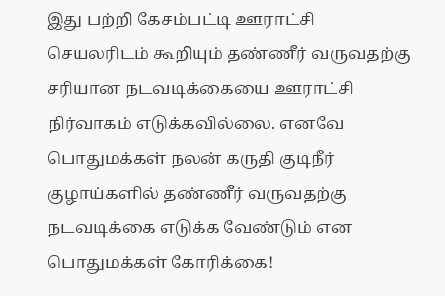இது பற்றி கேசம்பட்டி ஊராட்சி செயலரிடம் கூறியும் தண்ணீர் வருவதற்கு சரியான நடவடிக்கையை ஊராட்சி நிர்வாகம் எடுக்கவில்லை. எனவே பொதுமக்கள் நலன் கருதி குடிநீர் குழாய்களில் தண்ணீர் வருவதற்கு நடவடிக்கை எடுக்க வேண்டும் என பொதுமக்கள் கோரிக்கை!